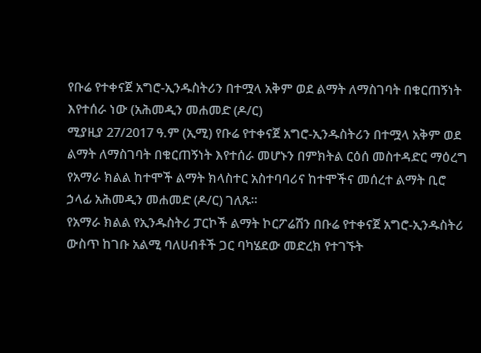የቡሬ የተቀናጀ አግሮ-ኢንዱስትሪን በተሟላ አቅም ወደ ልማት ለማስገባት በቁርጠኝነት እየተሰራ ነው (አሕመዲን መሐመድ (ዶ/ር)
ሚያዚያ 27/2017 ዓ.ም (ኢሚ) የቡሬ የተቀናጀ አግሮ-ኢንዱስትሪን በተሟላ አቅም ወደ ልማት ለማስገባት በቁርጠኝነት እየተሰራ መሆኑን በምክትል ርዕሰ መስተዳድር ማዕረግ የአማራ ክልል ከተሞች ልማት ክላስተር አስተባባሪና ከተሞችና መሰረተ ልማት ቢሮ ኃላፊ አሕመዲን መሐመድ (ዶ/ር) ገለጹ።
የአማራ ክልል የኢንዱስትሪ ፓርኮች ልማት ኮርፖሬሽን በቡሬ የተቀናጀ አግሮ-ኢንዱስትሪ ውስጥ ከገቡ አልሚ ባለሀብቶች ጋር ባካሄደው መድረክ የተገኙት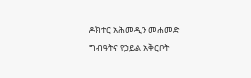ዶክተር አሕመዲን መሐመድ ግብዓትና የኃይል አቅርቦት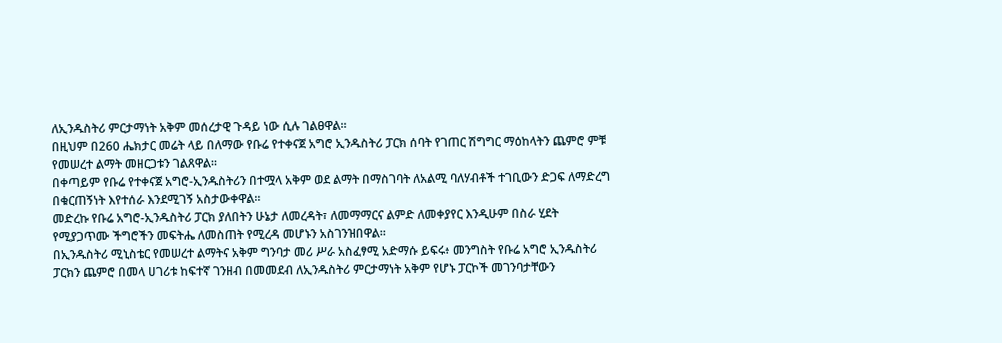ለኢንዱስትሪ ምርታማነት አቅም መሰረታዊ ጉዳይ ነው ሲሉ ገልፀዋል።
በዚህም በ260 ሔክታር መሬት ላይ በለማው የቡሬ የተቀናጀ አግሮ ኢንዱስትሪ ፓርክ ሰባት የገጠር ሽግግር ማዕከላትን ጨምሮ ምቹ የመሠረተ ልማት መዘርጋቱን ገልጸዋል።
በቀጣይም የቡሬ የተቀናጀ አግሮ-ኢንዱስትሪን በተሟላ አቅም ወደ ልማት በማስገባት ለአልሚ ባለሃብቶች ተገቢውን ድጋፍ ለማድረግ በቁርጠኝነት እየተሰራ እንደሚገኝ አስታውቀዋል።
መድረኩ የቡሬ አግሮ-ኢንዱስትሪ ፓርክ ያለበትን ሁኔታ ለመረዳት፣ ለመማማርና ልምድ ለመቀያየር እንዲሁም በስራ ሂደት የሚያጋጥሙ ችግሮችን መፍትሔ ለመስጠት የሚረዳ መሆኑን አስገንዝበዋል።
በኢንዱስትሪ ሚኒስቴር የመሠረተ ልማትና አቅም ግንባታ መሪ ሥራ አስፈፃሚ አድማሱ ይፍሩ፥ መንግስት የቡሬ አግሮ ኢንዱስትሪ ፓርክን ጨምሮ በመላ ሀገሪቱ ከፍተኛ ገንዘብ በመመደብ ለኢንዱስትሪ ምርታማነት አቅም የሆኑ ፓርኮች መገንባታቸውን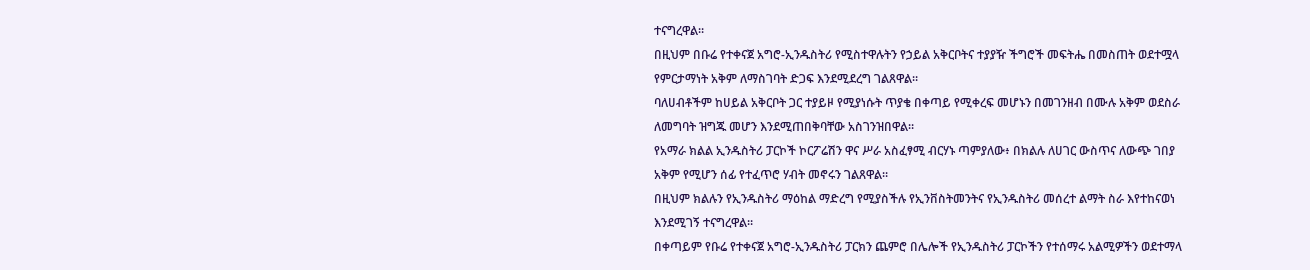ተናግረዋል።
በዚህም በቡሬ የተቀናጀ አግሮ-ኢንዱስትሪ የሚስተዋሉትን የኃይል አቅርቦትና ተያያዥ ችግሮች መፍትሔ በመስጠት ወደተሟላ የምርታማነት አቅም ለማስገባት ድጋፍ እንደሚደረግ ገልጸዋል።
ባለሀብቶችም ከሀይል አቅርቦት ጋር ተያይዞ የሚያነሱት ጥያቄ በቀጣይ የሚቀረፍ መሆኑን በመገንዘብ በሙሉ አቅም ወደስራ ለመግባት ዝግጁ መሆን እንደሚጠበቅባቸው አስገንዝበዋል።
የአማራ ክልል ኢንዱስትሪ ፓርኮች ኮርፖሬሽን ዋና ሥራ አስፈፃሚ ብርሃኑ ጣምያለው፥ በክልሉ ለሀገር ውስጥና ለውጭ ገበያ አቅም የሚሆን ሰፊ የተፈጥሮ ሃብት መኖሩን ገልጸዋል።
በዚህም ክልሉን የኢንዱስትሪ ማዕከል ማድረግ የሚያስችሉ የኢንቨስትመንትና የኢንዱስትሪ መሰረተ ልማት ስራ እየተከናወነ እንደሚገኝ ተናግረዋል።
በቀጣይም የቡሬ የተቀናጀ አግሮ-ኢንዱስትሪ ፓርክን ጨምሮ በሌሎች የኢንዱስትሪ ፓርኮችን የተሰማሩ አልሚዎችን ወደተማላ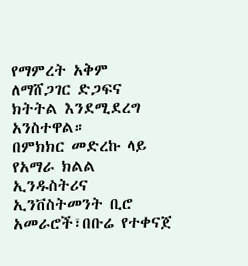የማምረት አቅም ለማሸጋገር ድጋፍና ክትትል እንደሚደረግ አንስተዋል።
በምክክር መድረኩ ላይ የአማራ ክልል ኢንዱስትሪና ኢንቨስትመንት ቢሮ አመራሮች፣በቡሬ የተቀናጀ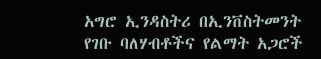አግሮ ኢንዳስትሪ በኢንቨስትመንት የገቡ ባለሃብቶችና የልማት አጋሮች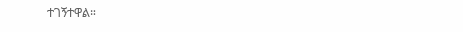ተገኝተዋል።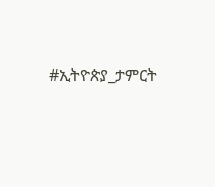#ኢትዮጵያ_ታምርት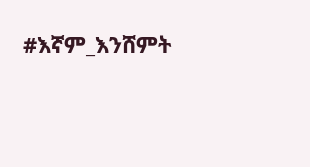#እኛም_እንሸምት